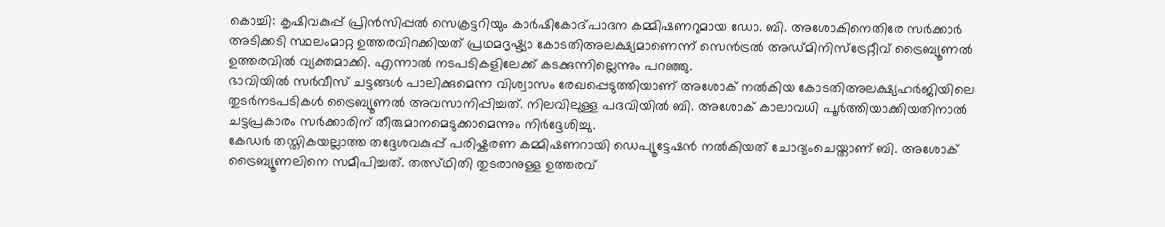കൊച്ചി: കൃഷിവകുപ്പ് പ്രിൻസിപ്പൽ സെക്രട്ടറിയും കാർഷികോദ്പാദന കമ്മിഷണറുമായ ഡോ. ബി. അശോകിനെതിരേ സർക്കാർ അടിക്കടി സ്ഥലംമാറ്റ ഉത്തരവിറക്കിയത് പ്രഥമദൃഷ്ട്യാ കോടതിഅലക്ഷ്യമാണെന്ന് സെൻട്രൽ അഡ്മിനിസ്ട്രേറ്റീവ് ട്രൈബ്യൂണൽ ഉത്തരവിൽ വ്യക്തമാക്കി. എന്നാൽ നടപടികളിലേക്ക് കടക്കുന്നില്ലെന്നും പറഞ്ഞു.
ഭാവിയിൽ സർവീസ് ചട്ടങ്ങൾ പാലിക്കുമെന്ന വിശ്വാസം രേഖപ്പെടുത്തിയാണ് അശോക് നൽകിയ കോടതിഅലക്ഷ്യഹർജിയിലെ തുടർനടപടികൾ ട്രൈബ്യൂണൽ അവസാനിപ്പിച്ചത്. നിലവിലുള്ള പദവിയിൽ ബി. അശോക് കാലാവധി പൂർത്തിയാക്കിയതിനാൽ ചട്ടപ്രകാരം സർക്കാരിന് തീരുമാനമെടുക്കാമെന്നും നിർദ്ദേശിച്ചു.
കേഡർ തസ്തികയല്ലാത്ത തദ്ദേശവകുപ്പ് പരിഷ്കരണ കമ്മിഷണറായി ഡെപ്യൂട്ടേഷൻ നൽകിയത് ചോദ്യംചെയ്താണ് ബി. അശോക് ട്രൈബ്യൂണലിനെ സമീപിച്ചത്. തത്സ്ഥിതി തുടരാനുള്ള ഉത്തരവ്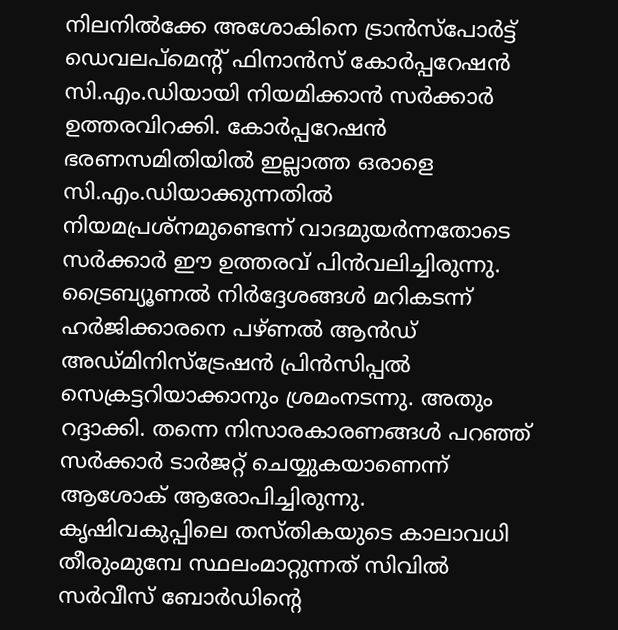നിലനിൽക്കേ അശോകിനെ ട്രാൻസ്പോർട്ട് ഡെവലപ്മെന്റ് ഫിനാൻസ് കോർപ്പറേഷൻ സി.എം.ഡിയായി നിയമിക്കാൻ സർക്കാർ ഉത്തരവിറക്കി. കോർപ്പറേഷൻ ഭരണസമിതിയിൽ ഇല്ലാത്ത ഒരാളെ സി.എം.ഡിയാക്കുന്നതിൽ നിയമപ്രശ്നമുണ്ടെന്ന് വാദമുയർന്നതോടെ സർക്കാർ ഈ ഉത്തരവ് പിൻവലിച്ചിരുന്നു. ട്രൈബ്യൂണൽ നിർദ്ദേശങ്ങൾ മറികടന്ന് ഹർജിക്കാരനെ പഴ്ണൽ ആൻഡ് അഡ്മിനിസ്ട്രേഷൻ പ്രിൻസിപ്പൽ സെക്രട്ടറിയാക്കാനും ശ്രമംനടന്നു. അതും റദ്ദാക്കി. തന്നെ നിസാരകാരണങ്ങൾ പറഞ്ഞ് സർക്കാർ ടാർജറ്റ് ചെയ്യുകയാണെന്ന് ആശോക് ആരോപിച്ചിരുന്നു. കൃഷിവകുപ്പിലെ തസ്തികയുടെ കാലാവധി തീരുംമുമ്പേ സ്ഥലംമാറ്റുന്നത് സിവിൽ സർവീസ് ബോർഡിന്റെ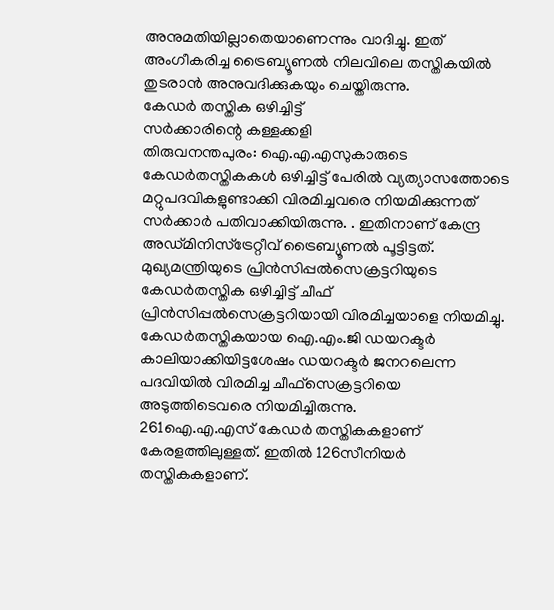അനുമതിയില്ലാതെയാണെന്നും വാദിച്ചു. ഇത് അംഗീകരിച്ച ട്രൈബ്യൂണൽ നിലവിലെ തസ്തികയിൽ തുടരാൻ അനുവദിക്കുകയും ചെയ്തിരുന്നു.
കേഡർ തസ്തിക ഒഴിച്ചിട്ട്
സർക്കാരിന്റെ കള്ളക്കളി
തിരുവനന്തപുരം: ഐ.എ.എസുകാരുടെ കേഡർതസ്തികകൾ ഒഴിച്ചിട്ട് പേരിൽ വ്യത്യാസത്തോടെ മറ്റുപദവികളുണ്ടാക്കി വിരമിച്ചവരെ നിയമിക്കുന്നത് സർക്കാർ പതിവാക്കിയിരുന്നു. . ഇതിനാണ് കേന്ദ്ര അഡ്മിനിസ്ട്രേറ്റീവ് ട്രൈബ്യൂണൽ പൂട്ടിട്ടത്.
മുഖ്യമന്ത്രിയുടെ പ്രിൻസിപ്പൽസെക്രട്ടറിയുടെ കേഡർതസ്തിക ഒഴിച്ചിട്ട് ചീഫ് പ്രിൻസിപ്പൽസെക്രട്ടറിയായി വിരമിച്ചയാളെ നിയമിച്ചു.
കേഡർതസ്തികയായ ഐ.എം.ജി ഡയറക്ടർ കാലിയാക്കിയിട്ടശേഷം ഡയറക്ടർ ജനറലെന്ന പദവിയിൽ വിരമിച്ച ചീഫ്സെക്രട്ടറിയെ അടുത്തിടെവരെ നിയമിച്ചിരുന്നു.
261ഐ.എ.എസ് കേഡർ തസ്തികകളാണ് കേരളത്തിലുള്ളത്. ഇതിൽ 126സീനിയർ തസ്തികകളാണ്.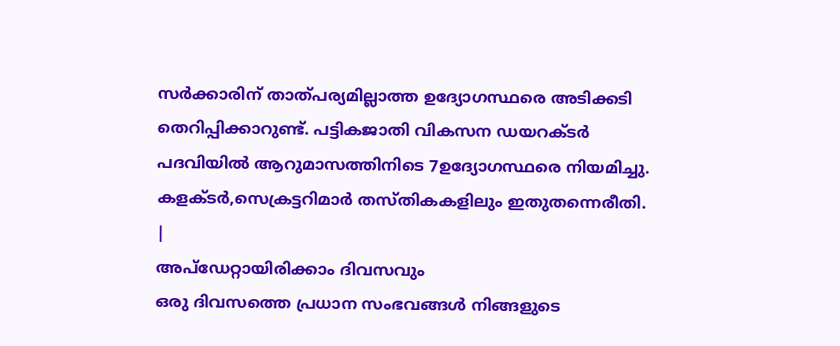സർക്കാരിന് താത്പര്യമില്ലാത്ത ഉദ്യോഗസ്ഥരെ അടിക്കടി തെറിപ്പിക്കാറുണ്ട്. പട്ടികജാതി വികസന ഡയറക്ടർ പദവിയിൽ ആറുമാസത്തിനിടെ 7ഉദ്യോഗസ്ഥരെ നിയമിച്ചു. കളക്ടർ,സെക്രട്ടറിമാർ തസ്തികകളിലും ഇതുതന്നെരീതി.
|
അപ്ഡേറ്റായിരിക്കാം ദിവസവും
ഒരു ദിവസത്തെ പ്രധാന സംഭവങ്ങൾ നിങ്ങളുടെ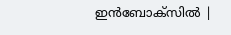ഇൻബോക്സിൽ |